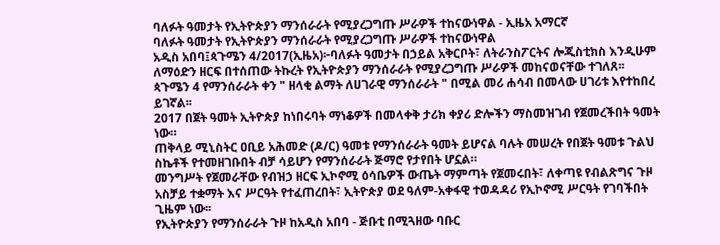ባለፉት ዓመታት የኢትዮጵያን ማንሰራራት የሚያረጋግጡ ሥራዎች ተከናውነዋል - ኢዜአ አማርኛ
ባለፉት ዓመታት የኢትዮጵያን ማንሰራራት የሚያረጋግጡ ሥራዎች ተከናውነዋል
አዲስ አበባ፤ጳጉሜን 4/2017(ኢዜአ)፦ባለፉት ዓመታት በኃይል አቅርቦት፣ ለትራንስፖርትና ሎጂስቲክስ እንዲሁም ለማዕድን ዘርፍ በተሰጠው ትኩረት የኢትዮጵያን ማንሰራራት የሚያረጋግጡ ሥራዎች መከናወናቸው ተገለጸ፡፡
ጳጉሜን 4 የማንሰራራት ቀን " ዘላቂ ልማት ለሀገራዊ ማንሰራራት " በሚል መሪ ሐሳብ በመላው ሀገሪቱ እየተከበረ ይገኛል፡፡
2017 በጀት ዓመት ኢትዮጵያ ከነበሩባት ማነቆዎች በመላቀቅ ታሪክ ቀያሪ ድሎችን ማስመዝገብ የጀመረችበት ዓመት ነው።
ጠቅላይ ሚኒስትር ዐቢይ አሕመድ (ዶ/ር) ዓመቱ የማንሰራራት ዓመት ይሆናል ባሉት መሠረት የበጀት ዓመቱ ጉልህ ስኬቶች የተመዘገቡበት ብቻ ሳይሆን የማንሰራራት ጅማሮ የታየበት ሆኗል።
መንግሥት የጀመራቸው የብዝኃ ዘርፍ ኢኮኖሚ ዕሳቤዎች ውጤት ማምጣት የጀመሩበት፣ ለቀጣዩ የብልጽግና ጉዞ አስቻይ ተቋማት እና ሥርዓት የተፈጠረበት፣ ኢትዮጵያ ወደ ዓለም-አቀፋዊ ተወዳዳሪ የኢኮኖሚ ሥርዓት የገባችበት ጊዜም ነው፡፡
የኢትዮጵያን የማንሰራራት ጉዞ ከአዲስ አበባ - ጅቡቲ በሚጓዘው ባቡር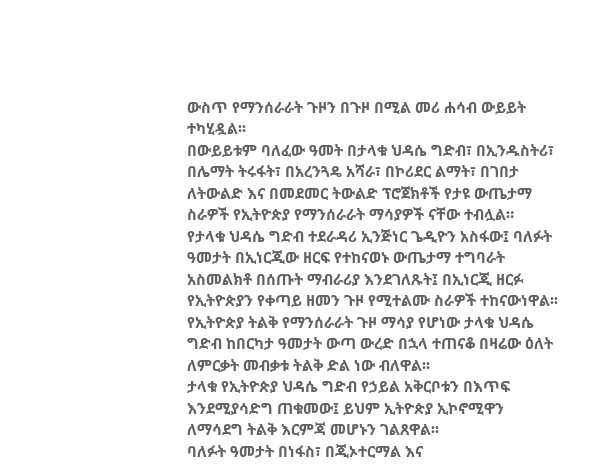ውስጥ የማንሰራራት ጉዞን በጉዞ በሚል መሪ ሐሳብ ውይይት ተካሂዷል፡፡
በውይይቱም ባለፈው ዓመት በታላቁ ህዳሴ ግድብ፣ በኢንዱስትሪ፣ በሌማት ትሩፋት፣ በአረንጓዴ አሻራ፣ በኮሪደር ልማት፣ በገበታ ለትውልድ እና በመደመር ትውልድ ፕሮጀክቶች የታዩ ውጤታማ ስራዎች የኢትዮጵያ የማንሰራራት ማሳያዎች ናቸው ተብሏል።
የታላቁ ህዳሴ ግድብ ተደራዳሪ ኢንጅነር ጌዲዮን አስፋው፤ ባለፉት ዓመታት በኢነርጂው ዘርፍ የተከናወኑ ውጤታማ ተግባራት አስመልክቶ በሰጡት ማብራሪያ እንደገለጹት፤ በኢነርጂ ዘርፉ የኢትዮጵያን የቀጣይ ዘመን ጉዞ የሚተልሙ ስራዎች ተከናውነዋል፡፡
የኢትዮጵያ ትልቅ የማንሰራራት ጉዞ ማሳያ የሆነው ታላቁ ህዳሴ ግድብ ከበርካታ ዓመታት ውጣ ውረድ በኋላ ተጠናቆ በዛሬው ዕለት ለምርቃት መብቃቱ ትልቅ ድል ነው ብለዋል፡፡
ታላቁ የኢትዮጵያ ህዳሴ ግድብ የኃይል አቅርቦቱን በእጥፍ እንደሚያሳድግ ጠቁመው፤ ይህም ኢትዮጵያ ኢኮኖሚዋን ለማሳደግ ትልቅ እርምጃ መሆኑን ገልጸዋል፡፡
ባለፉት ዓመታት በነፋስ፣ በጂኦተርማል እና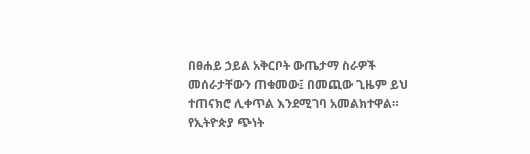በፀሐይ ኃይል አቅርቦት ውጤታማ ስራዎች መሰራታቸውን ጠቁመው፤ በመጪው ጊዜም ይህ ተጠናክሮ ሊቀጥል እንደሚገባ አመልክተዋል።
የኢትዮጵያ ጭነት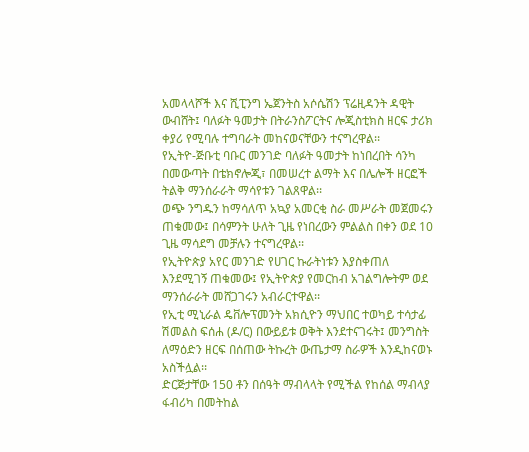አመላላሾች እና ሺፒንግ ኤጀንትስ አሶሴሽን ፕሬዚዳንት ዳዊት ውብሸት፤ ባለፉት ዓመታት በትራንስፖርትና ሎጂስቲክስ ዘርፍ ታሪክ ቀያሪ የሚባሉ ተግባራት መከናወናቸውን ተናግረዋል፡፡
የኢትዮ-ጅቡቲ ባቡር መንገድ ባለፉት ዓመታት ከነበረበት ሳንካ በመውጣት በቴክኖሎጂ፣ በመሠረተ ልማት እና በሌሎች ዘርፎች ትልቅ ማንሰራራት ማሳየቱን ገልጸዋል፡፡
ወጭ ንግዱን ከማሳለጥ አኳያ አመርቂ ስራ መሥራት መጀመሩን ጠቁመው፤ በሳምንት ሁለት ጊዜ የነበረውን ምልልስ በቀን ወደ 10 ጊዜ ማሳደግ መቻሉን ተናግረዋል፡፡
የኢትዮጵያ አየር መንገድ የሀገር ኩራትነቱን እያስቀጠለ እንደሚገኝ ጠቁመው፤ የኢትዮጵያ የመርከብ አገልግሎትም ወደ ማንሰራራት መሸጋገሩን አብራርተዋል፡፡
የኢቲ ሚኒራል ዴቨሎፕመንት አክሲዮን ማህበር ተወካይ ተሳታፊ ሽመልስ ፍሰሐ (ዶ/ር) በውይይቱ ወቅት እንደተናገሩት፤ መንግስት ለማዕድን ዘርፍ በሰጠው ትኩረት ውጤታማ ስራዎች እንዲከናወኑ አስችሏል፡፡
ድርጅታቸው 150 ቶን በሰዓት ማብላላት የሚችል የከሰል ማብላያ ፋብሪካ በመትከል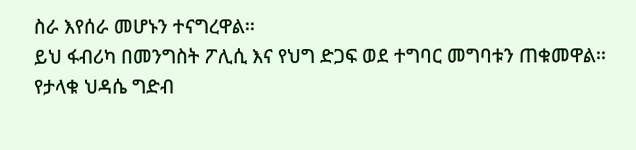ስራ እየሰራ መሆኑን ተናግረዋል፡፡
ይህ ፋብሪካ በመንግስት ፖሊሲ እና የህግ ድጋፍ ወደ ተግባር መግባቱን ጠቁመዋል፡፡
የታላቁ ህዳሴ ግድብ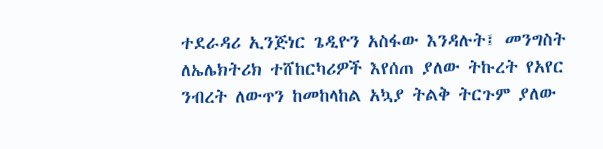ተደራዳሪ ኢንጅነር ጌዲዮን አስፋው እንዳሉት፤ መንግስት ለኤሌክትሪክ ተሸከርካሪዎች እየሰጠ ያለው ትኩረት የአየር ንብረት ለውጥን ከመከላከል አኳያ ትልቅ ትርጉም ያለው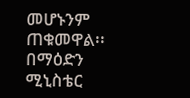መሆኑንም ጠቁመዋል፡፡
በማዕድን ሚኒስቴር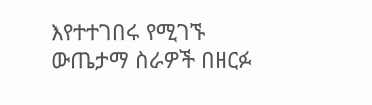እየተተገበሩ የሚገኙ ውጤታማ ስራዎች በዘርፉ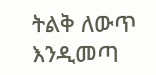ትልቅ ለውጥ እንዲመጣ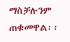ማስቻሉንም ጠቁመዋል፡፡